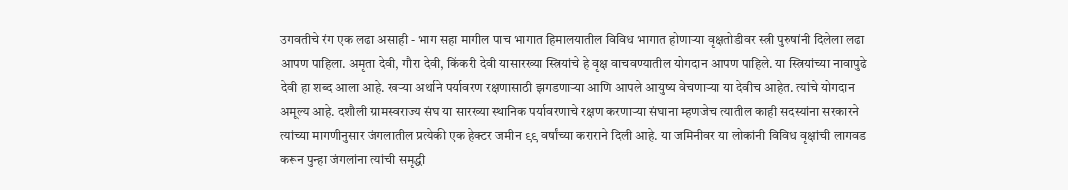उगवतीचे रंग एक लढा असाही - भाग सहा मागील पाच भागात हिमालयातील विविध भागात होणाऱ्या वृक्षतोडीवर स्त्री पुरुषांनी दिलेला लढा आपण पाहिला. अमृता देवी, गौरा देवी, किंकरी देवी यासारख्या स्त्रियांचे हे वृक्ष वाचवण्यातील योगदान आपण पाहिले. या स्त्रियांच्या नावापुढे देवी हा शब्द आला आहे. खऱ्या अर्थाने पर्यावरण रक्षणासाठी झगडणाऱ्या आणि आपले आयुष्य वेचणाऱ्या या देवीच आहेत. त्यांचे योगदान अमूल्य आहे. दशौली ग्रामस्वराज्य संघ या सारख्या स्थानिक पर्यावरणाचे रक्षण करणाऱ्या संघाना म्हणजेच त्यातील काही सदस्यांना सरकारने त्यांच्या मागणीनुसार जंगलातील प्रत्येकी एक हेक्टर जमीन ९९ वर्षांच्या कराराने दिली आहे. या जमिनीवर या लोकांनी विविध वृक्षांची लागवड करून पुन्हा जंगलांना त्यांची समृद्धी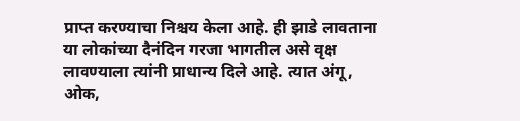प्राप्त करण्याचा निश्चय केला आहे. ही झाडे लावताना या लोकांच्या दैनंदिन गरजा भागतील असे वृक्ष लावण्याला त्यांनी प्राधान्य दिले आहे. त्यात अंगू, ओक,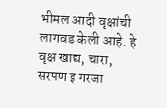भीमल आदी वृक्षांची लागवड केली आहे. हे वृक्ष खाद्य, चारा, सरपण इ गरजा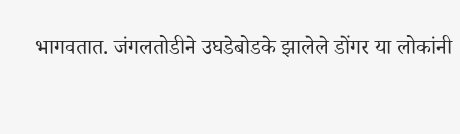भागवतात. जंगलतोडीने उघडेबोडके झालेले डोंगर या लोकांनी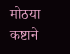मोठया कष्टाने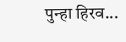पुन्हा हिरव...